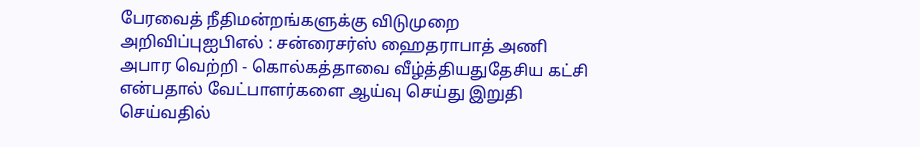பேரவைத் நீதிமன்றங்களுக்கு விடுமுறை அறிவிப்புஐபிஎல் : சன்ரைசர்ஸ் ஹைதராபாத் அணி அபார வெற்றி - கொல்கத்தாவை வீழ்த்தியதுதேசிய கட்சி என்பதால் வேட்பாளர்களை ஆய்வு செய்து இறுதி செய்வதில்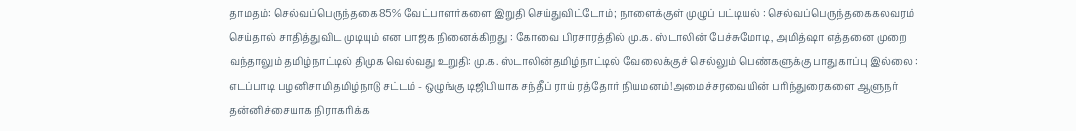தாமதம்: செல்வப்பெருந்தகை85% வேட்பாளர்களை இறுதி செய்துவிட்டோம்; நாளைக்குள் முழுப் பட்டியல் : செல்வப்பெருந்தகைகலவரம் செய்தால் சாதித்துவிட முடியும் என பாஜக நினைக்கிறது : கோவை பிரசாரத்தில் மு.க. ஸ்டாலின் பேச்சுமோடி, அமித்ஷா எத்தனை முறை வந்தாலும் தமிழ்நாட்டில் திமுக வெல்வது உறுதி: மு.க. ஸ்டாலின்தமிழ்நாட்டில் வேலைக்குச் செல்லும் பெண்களுக்கு பாதுகாப்பு இல்லை : எடப்பாடி பழனிசாமிதமிழ்நாடு சட்டம் - ஒழுங்கு டிஜிபியாக சந்தீப் ராய் ரத்தோர் நியமனம்!அமைச்சரவையின் பரிந்துரைகளை ஆளுநர் தன்னிச்சையாக நிராகரிக்க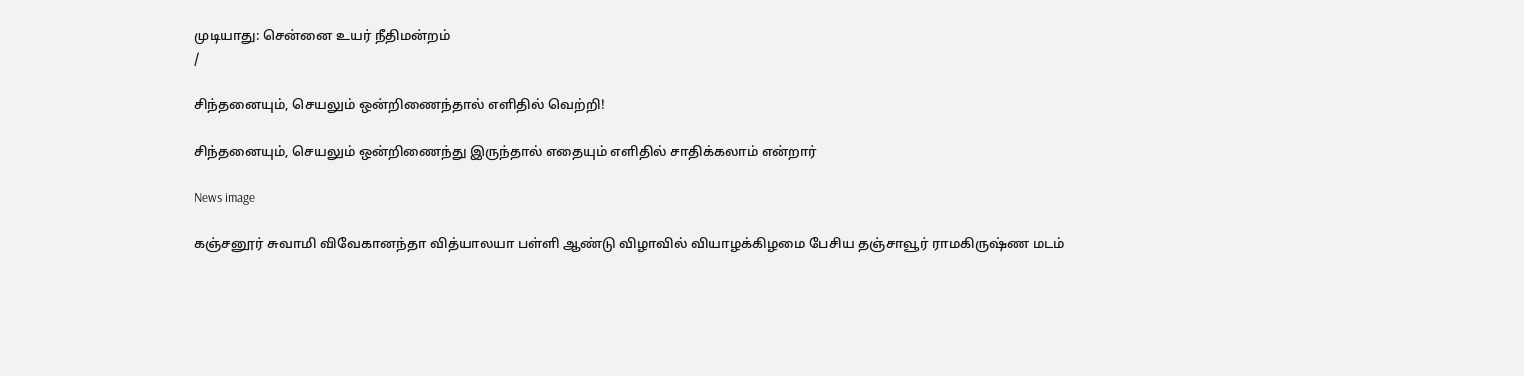முடியாது: சென்னை உயர் நீதிமன்றம்
/

சிந்தனையும், செயலும் ஒன்றிணைந்தால் எளிதில் வெற்றி!

சிந்தனையும், செயலும் ஒன்றிணைந்து இருந்தால் எதையும் எளிதில் சாதிக்கலாம் என்றார்

News image

கஞ்சனூர் சுவாமி விவேகானந்தா வித்யாலயா பள்ளி ஆண்டு விழாவில் வியாழக்கிழமை பேசிய தஞ்சாவூர் ராமகிருஷ்ண மடம்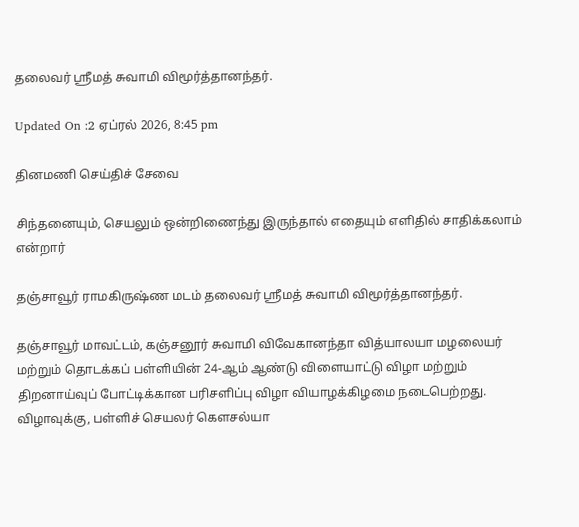தலைவர் ஸ்ரீமத் சுவாமி விமூர்த்தானந்தர்.

Updated On :2 ஏப்ரல் 2026, 8:45 pm

தினமணி செய்திச் சேவை

சிந்தனையும், செயலும் ஒன்றிணைந்து இருந்தால் எதையும் எளிதில் சாதிக்கலாம் என்றார்

தஞ்சாவூர் ராமகிருஷ்ண மடம் தலைவர் ஸ்ரீமத் சுவாமி விமூர்த்தானந்தர்.

தஞ்சாவூர் மாவட்டம், கஞ்சனூர் சுவாமி விவேகானந்தா வித்யாலயா மழலையர் மற்றும் தொடக்கப் பள்ளியின் 24-ஆம் ஆண்டு விளையாட்டு விழா மற்றும் திறனாய்வுப் போட்டிக்கான பரிசளிப்பு விழா வியாழக்கிழமை நடைபெற்றது. விழாவுக்கு, பள்ளிச் செயலர் கெளசல்யா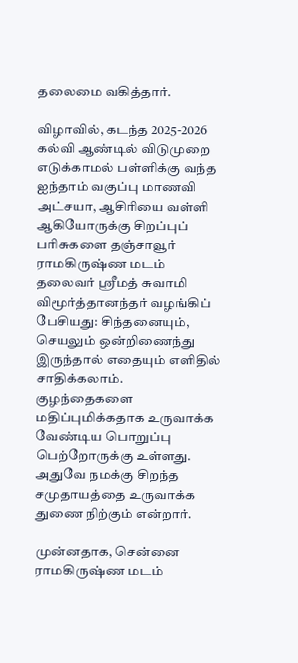தலைமை வகித்தார்.

விழாவில், கடந்த 2025-2026 கல்வி ஆண்டில் விடுமுறை எடுக்காமல் பள்ளிக்கு வந்த ஐந்தாம் வகுப்பு மாணவி அட்சயா, ஆசிரியை வள்ளி ஆகியோருக்கு சிறப்புப் பரிசுகளை தஞ்சாவூர் ராமகிருஷ்ண மடம் தலைவர் ஸ்ரீமத் சுவாமி விமூர்த்தானந்தர் வழங்கிப் பேசியது: சிந்தனையும், செயலும் ஒன்றிணைந்து இருந்தால் எதையும் எளிதில் சாதிக்கலாம். குழந்தைகளை மதிப்புமிக்கதாக உருவாக்க வேண்டிய பொறுப்பு பெற்றோருக்கு உள்ளது. அதுவே நமக்கு சிறந்த சமுதாயத்தை உருவாக்க துணை நிற்கும் என்றார்.

முன்னதாக, சென்னை ராமகிருஷ்ண மடம்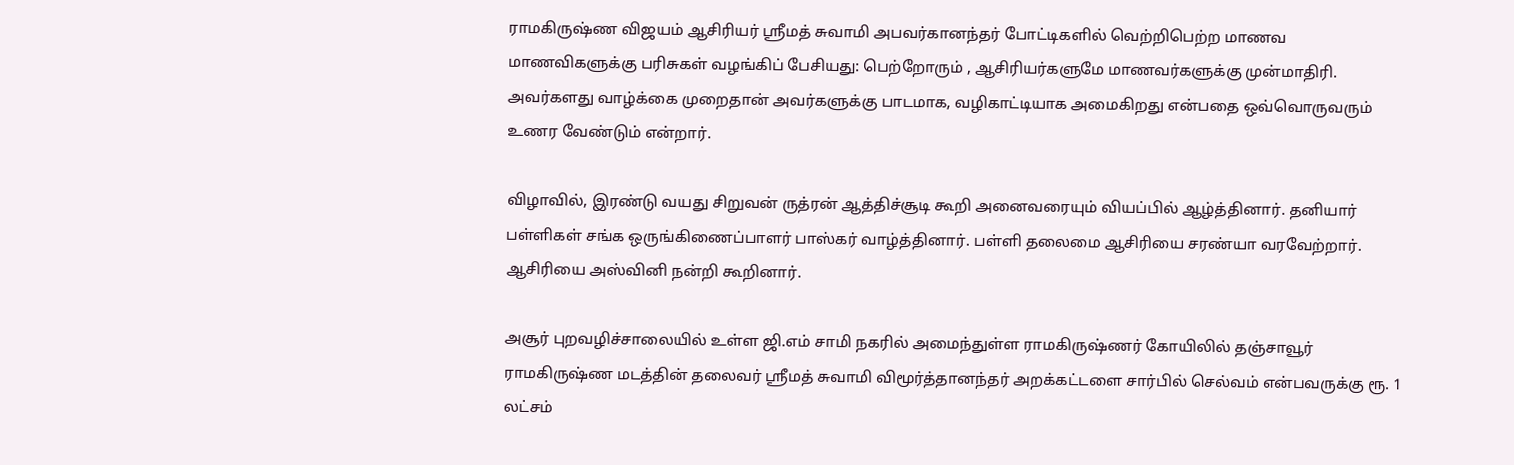ராமகிருஷ்ண விஜயம் ஆசிரியர் ஸ்ரீமத் சுவாமி அபவர்கானந்தர் போட்டிகளில் வெற்றிபெற்ற மாணவ மாணவிகளுக்கு பரிசுகள் வழங்கிப் பேசியது: பெற்றோரும் , ஆசிரியர்களுமே மாணவர்களுக்கு முன்மாதிரி. அவர்களது வாழ்க்கை முறைதான் அவர்களுக்கு பாடமாக, வழிகாட்டியாக அமைகிறது என்பதை ஒவ்வொருவரும் உணர வேண்டும் என்றார்.

விழாவில், இரண்டு வயது சிறுவன் ருத்ரன் ஆத்திச்சூடி கூறி அனைவரையும் வியப்பில் ஆழ்த்தினார். தனியார் பள்ளிகள் சங்க ஒருங்கிணைப்பாளர் பாஸ்கர் வாழ்த்தினார். பள்ளி தலைமை ஆசிரியை சரண்யா வரவேற்றார். ஆசிரியை அஸ்வினி நன்றி கூறினார்.

அசூர் புறவழிச்சாலையில் உள்ள ஜி.எம் சாமி நகரில் அமைந்துள்ள ராமகிருஷ்ணர் கோயிலில் தஞ்சாவூர் ராமகிருஷ்ண மடத்தின் தலைவர் ஸ்ரீமத் சுவாமி விமூர்த்தானந்தர் அறக்கட்டளை சார்பில் செல்வம் என்பவருக்கு ரூ. 1 லட்சம்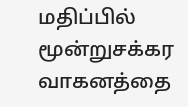மதிப்பில் மூன்றுசக்கர வாகனத்தை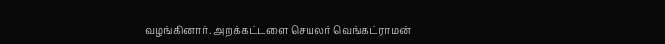வழங்கினார். அறக்கட்டளை செயலர் வெங்கட்ராமன்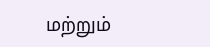மற்றும்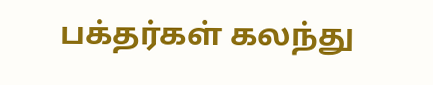பக்தர்கள் கலந்து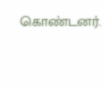கொண்டனர்.